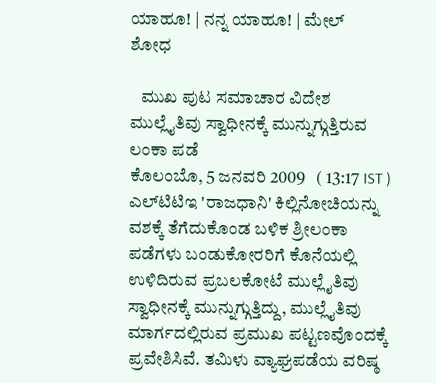ಯಾಹೂ! | ನನ್ನ ಯಾಹೂ! | ಮೇಲ್
ಶೋಧ

   ಮುಖ ಪುಟ ಸಮಾಚಾರ ವಿದೇಶ
ಮುಲ್ಲೈತಿವು ಸ್ವಾಧೀನಕ್ಕೆ ಮುನ್ನುಗ್ಗುತ್ತಿರುವ ಲಂಕಾ ಪಡೆ
ಕೊಲಂಬೊ, 5 ಜನವರಿ 2009   ( 13:17 IST )
ಎಲ್‌ಟಿಟಿಇ 'ರಾಜಧಾನಿ' ಕಿಲ್ಲಿನೋಚಿಯನ್ನು ವಶಕ್ಕೆ ತೆಗೆದುಕೊಂಡ ಬಳಿಕ ಶ್ರೀಲಂಕಾ ಪಡೆಗಳು ಬಂಡುಕೋರರಿಗೆ ಕೊನೆಯಲ್ಲಿ ಉಳಿದಿರುವ ಪ್ರಬಲಕೋಟೆ ಮುಲ್ಲೈತಿವು ಸ್ವಾಧೀನಕ್ಕೆ ಮುನ್ನುಗ್ಗುತ್ತಿದ್ದು, ಮುಲ್ಲೈತಿವು ಮಾರ್ಗದಲ್ಲಿರುವ ಪ್ರಮುಖ ಪಟ್ಟಣವೊಂದಕ್ಕೆ ಪ್ರವೇಶಿಸಿವೆ. ತಮಿಳು ವ್ಯಾಘ್ರಪಡೆಯ ವರಿಷ್ಠ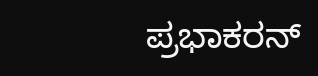ಪ್ರಭಾಕರನ್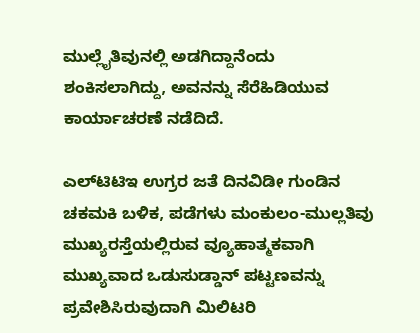ಮುಲ್ಲೈತಿವುನಲ್ಲಿ ಅಡಗಿದ್ದಾನೆಂದು ಶಂಕಿಸಲಾಗಿದ್ದು, ಅವನನ್ನು ಸೆರೆಹಿಡಿಯುವ ಕಾರ್ಯಾಚರಣೆ ನಡೆದಿದೆ.

ಎಲ್‌ಟಿಟಿಇ ಉಗ್ರರ ಜತೆ ದಿನವಿಡೀ ಗುಂಡಿನ ಚಕಮಕಿ ಬಳಿಕ, ಪಡೆಗಳು ಮಂಕುಲಂ-ಮುಲ್ಲತಿವು ಮುಖ್ಯರಸ್ತೆಯಲ್ಲಿರುವ ವ್ಯೂಹಾತ್ಮಕವಾಗಿ ಮುಖ್ಯವಾದ ಒಡುಸುಡ್ಡಾನ್ ಪಟ್ಟಣವನ್ನು ಪ್ರವೇಶಿಸಿರುವುದಾಗಿ ಮಿಲಿಟರಿ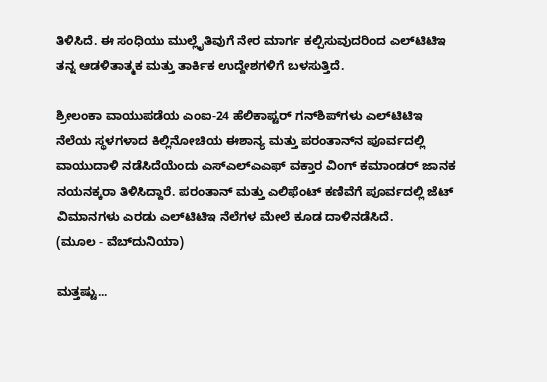ತಿಳಿಸಿದೆ. ಈ ಸಂಧಿಯು ಮುಲ್ಲೈತಿವುಗೆ ನೇರ ಮಾರ್ಗ ಕಲ್ಪಿಸುವುದರಿಂದ ಎಲ್‌ಟಿಟಿಇ ತನ್ನ ಆಡಳಿತಾತ್ಮಕ ಮತ್ತು ತಾರ್ಕಿಕ ಉದ್ದೇಶಗಳಿಗೆ ಬಳಸುತ್ತಿದೆ.

ಶ್ರೀಲಂಕಾ ವಾಯುಪಡೆಯ ಎಂಐ-24 ಹೆಲಿಕಾಪ್ಟರ್‌ ಗನ್‌ಶಿಪ್‌ಗಳು ಎಲ್‌ಟಿಟಿಇ ನೆಲೆಯ ಸ್ಥಳಗಳಾದ ಕಿಲ್ಲಿನೋಚಿಯ ಈಶಾನ್ಯ ಮತ್ತು ಪರಂತಾನ್‌ನ ಪೂರ್ವದಲ್ಲಿ ವಾಯುದಾಳಿ ನಡೆಸಿದೆಯೆಂದು ಎಸ್‌ಎಲ್‌ಎಎಫ್ ವಕ್ತಾರ ವಿಂಗ್ ಕಮಾಂಡರ್ ಜಾನಕ ನಯನಕ್ಕರಾ ತಿಳಿಸಿದ್ದಾರೆ. ಪರಂತಾನ್ ಮತ್ತು ಎಲಿಫೆಂಟ್ ಕಣಿವೆಗೆ ಪೂರ್ವದಲ್ಲಿ ಜೆಟ್ ವಿಮಾನಗಳು ಎರಡು ಎಲ್‌ಟಿಟಿಇ ನೆಲೆಗಳ ಮೇಲೆ ಕೂಡ ದಾಳಿನಡೆಸಿದೆ.
(ಮೂಲ - ವೆಬ್‌ದುನಿಯಾ)

ಮತ್ತಷ್ಟು...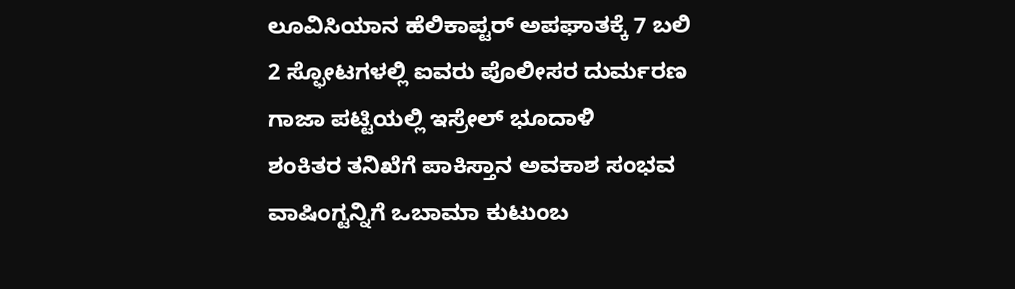ಲೂವಿಸಿಯಾನ ಹೆಲಿಕಾಪ್ಟರ್ ಅಪಘಾತಕ್ಕೆ 7 ಬಲಿ
2 ಸ್ಫೋಟಗಳಲ್ಲಿ ಐವರು ಪೊಲೀಸರ ದುರ್ಮರಣ
ಗಾಜಾ ಪಟ್ಟಿಯಲ್ಲಿ ಇಸ್ರೇಲ್ ಭೂದಾಳಿ
ಶಂಕಿತರ ತನಿಖೆಗೆ ಪಾಕಿಸ್ತಾನ ಅವಕಾಶ ಸಂಭವ
ವಾಷಿಂಗ್ಟನ್ನಿಗೆ ಒಬಾಮಾ ಕುಟುಂಬ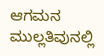ಆಗಮನ
ಮುಲ್ಲತಿವುನಲ್ಲಿ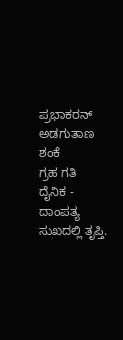ಪ್ರಭಾಕರನ್ ಅಡಗುತಾಣ ಶಂಕೆ
ಗ್ರಹ ಗತಿ
ದೈನಿಕ - ದಾಂಪತ್ಯ ಸುಖದಲ್ಲಿ ತೃಪ್ತಿ.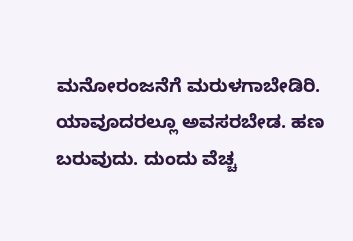ಮನೋರಂಜನೆಗೆ ಮರುಳಗಾಬೇಡಿರಿ. ಯಾವೂದರಲ್ಲೂ ಅವಸರಬೇಡ. ಹಣ ಬರುವುದು. ದುಂದು ವೆಚ್ಚ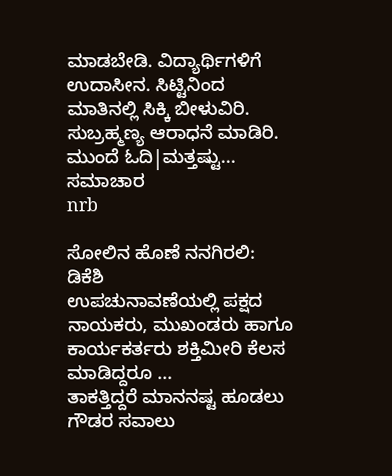ಮಾಡಬೇಡಿ. ವಿದ್ಯಾರ್ಥಿಗಳಿಗೆ ಉದಾಸೀನ. ಸಿಟ್ಟಿನಿಂದ ಮಾತಿನಲ್ಲಿ ಸಿಕ್ಕಿ ಬೀಳುವಿರಿ. ಸುಬ್ರಹ್ಮಣ್ಯ ಆರಾಧನೆ ಮಾಡಿರಿ.
ಮುಂದೆ ಓದಿ|ಮತ್ತಷ್ಟು...
ಸಮಾಚಾರ
nrb

ಸೋಲಿನ ಹೊಣೆ ನನಗಿರಲಿ: ಡಿಕೆಶಿ
ಉಪಚುನಾವಣೆಯಲ್ಲಿ ಪಕ್ಷದ ನಾಯಕರು, ಮುಖಂಡರು ಹಾಗೂ ಕಾರ್ಯಕರ್ತರು ಶಕ್ತಿಮೀರಿ ಕೆಲಸ ಮಾಡಿದ್ದರೂ ...
ತಾಕತ್ತಿದ್ದರೆ ಮಾನನಷ್ಟ ಹೂಡಲು ಗೌಡರ ಸವಾಲು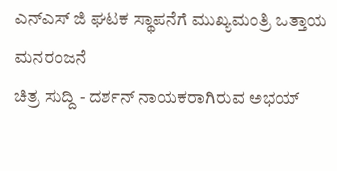ಎನ್ಎಸ್ ಜಿ ಘಟಕ ಸ್ಥಾಪನೆಗೆ ಮುಖ್ಯಮಂತ್ರಿ ಒತ್ತಾಯ
ಮನರಂಜನೆ
ಚಿತ್ರ ಸುದ್ದಿ - ದರ್ಶನ್ ನಾಯಕರಾಗಿರುವ ಅಭಯ್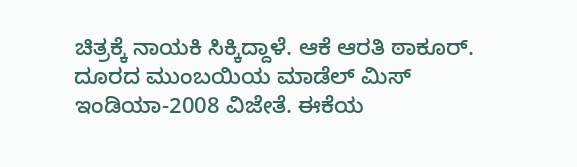ಚಿತ್ರಕ್ಕೆ ನಾಯಕಿ ಸಿಕ್ಕಿದ್ದಾಳೆ. ಆಕೆ ಆರತಿ ಠಾಕೂರ್. ದೂರದ ಮುಂಬಯಿಯ ಮಾಡೆಲ್ ಮಿಸ್ ಇಂಡಿಯಾ-2008 ವಿಜೇತೆ. ಈಕೆಯ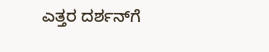ಎತ್ತರ ದರ್ಶನ್‌ಗೆ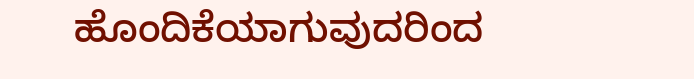ಹೊಂದಿಕೆಯಾಗುವುದರಿಂದ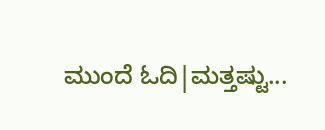ಮುಂದೆ ಓದಿ|ಮತ್ತಷ್ಟು...